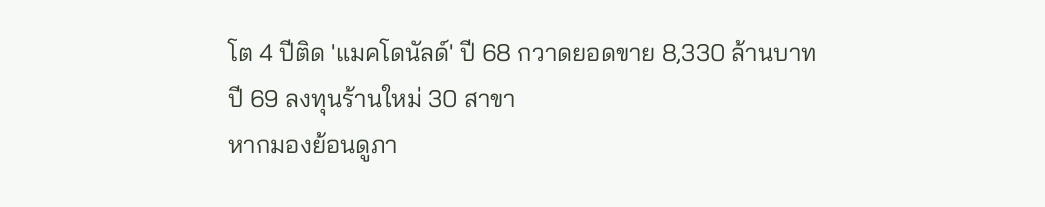โต 4 ปีติด 'แมคโดนัลด์' ปี 68 กวาดยอดขาย 8,330 ล้านบาท ปี 69 ลงทุนร้านใหม่ 30 สาขา
หากมองย้อนดูภา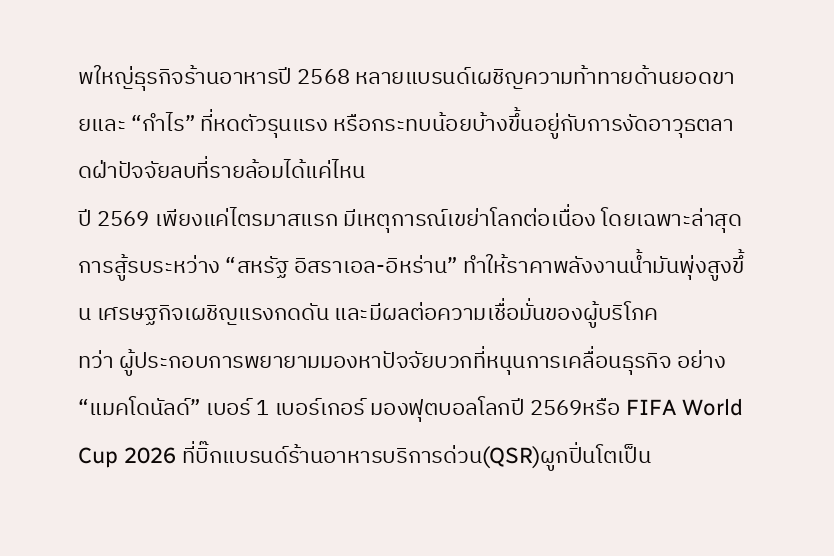พใหญ่ธุรกิจร้านอาหารปี 2568 หลายแบรนด์เผชิญความท้าทายด้านยอดขายและ “กำไร” ที่หดตัวรุนแรง หรือกระทบน้อยบ้างขึ้นอยู่กับการงัดอาวุธตลาดฝ่าปัจจัยลบที่รายล้อมได้แค่ไหน
ปี 2569 เพียงแค่ไตรมาสแรก มีเหตุการณ์เขย่าโลกต่อเนื่อง โดยเฉพาะล่าสุดการสู้รบระหว่าง “สหรัฐ อิสราเอล-อิหร่าน” ทำให้ราคาพลังงานน้ำมันพุ่งสูงขึ้น เศรษฐกิจเผชิญแรงกดดัน และมีผลต่อความเชื่อมั่นของผู้บริโภค
ทว่า ผู้ประกอบการพยายามมองหาปัจจัยบวกที่หนุนการเคลื่อนธุรกิจ อย่าง “แมคโดนัลด์” เบอร์ 1 เบอร์เกอร์ มองฟุตบอลโลกปี 2569หรือ FIFA World Cup 2026 ที่บิ๊กแบรนด์ร้านอาหารบริการด่วน(QSR)ผูกปิ่นโตเป็น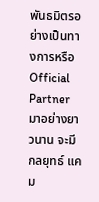พันธมิตรอย่างเป็นทางการหรือ Official Partner มาอย่างยาวนาน จะมีกลยุทธ์ แคม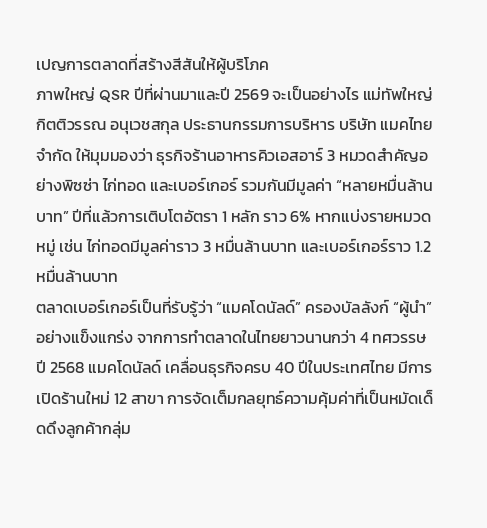เปญการตลาดที่สร้างสีสันให้ผู้บริโภค
ภาพใหญ่ QSR ปีที่ผ่านมาและปี 2569 จะเป็นอย่างไร แม่ทัพใหญ่ กิตติวรรณ อนุเวชสกุล ประธานกรรมการบริหาร บริษัท แมคไทย จำกัด ให้มุมมองว่า ธุรกิจร้านอาหารคิวเอสอาร์ 3 หมวดสำคัญอย่างพิซซ่า ไก่ทอด และเบอร์เกอร์ รวมกันมีมูลค่า “หลายหมื่นล้านบาท” ปีที่แล้วการเติบโตอัตรา 1 หลัก ราว 6% หากแบ่งรายหมวดหมู่ เช่น ไก่ทอดมีมูลค่าราว 3 หมื่นล้านบาท และเบอร์เกอร์ราว 1.2 หมื่นล้านบาท
ตลาดเบอร์เกอร์เป็นที่รับรู้ว่า “แมคโดนัลด์” ครองบัลลังก์ “ผู้นำ” อย่างแข็งแกร่ง จากการทำตลาดในไทยยาวนานกว่า 4 ทศวรรษ
ปี 2568 แมคโดนัลด์ เคลื่อนธุรกิจครบ 40 ปีในประเทศไทย มีการเปิดร้านใหม่ 12 สาขา การจัดเต็มกลยุทธ์ความคุ้มค่าที่เป็นหมัดเด็ดดึงลูกค้ากลุ่ม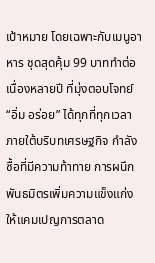เป้าหมาย โดยเฉพาะกับเมนูอาหาร ชุดสุดคุ้ม 99 บาททำต่อเนื่องหลายปี ที่มุ่งตอบโจทย์ “อิ่ม อร่อย” ได้ทุกที่ทุกเวลา ภายใต้บริบทเศรษฐกิจ กำลังซื้อที่มีความท้าทาย การผนึกพันธมิตรเพิ่มความแข็งแก่งให้แคมเปญการตลาด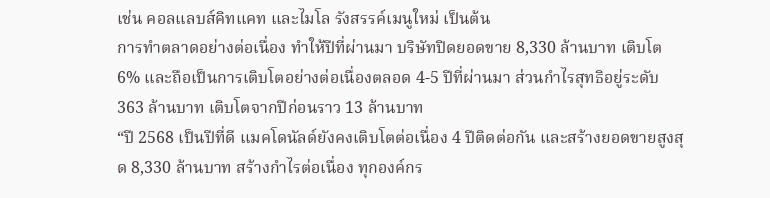เช่น คอลแลบส์คิทแคท และไมโล รังสรรค์เมนูใหม่ เป็นต้น
การทำตลาดอย่างต่อเนื่อง ทำให้ปีที่ผ่านมา บริษัทปิดยอดขาย 8,330 ล้านบาท เติบโต 6% และถือเป็นการเติบโตอย่างต่อเนื่องตลอด 4-5 ปีที่ผ่านมา ส่วนกำไรสุทธิอยู่ระดับ 363 ล้านบาท เติบโตจากปีก่อนราว 13 ล้านบาท
“ปี 2568 เป็นปีที่ดี แมคโดนัลด์ยังคงเติบโตต่อเนื่อง 4 ปีติดต่อกัน และสร้างยอดขายสูงสุด 8,330 ล้านบาท สร้างกำไรต่อเนื่อง ทุกองค์กร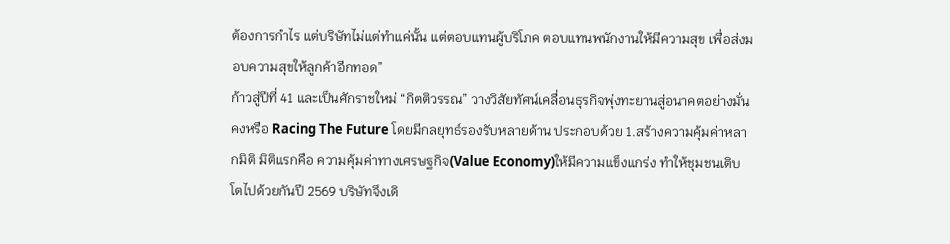ต้องการกำไร แต่บริษัทไม่แต่ทำแค่นั้น แต่ตอบแทนผู้บริโภค ตอบแทนพนักงานให้มีความสุข เพื่อส่งมอบความสุขให้ลูกค้าอีกทอด”
ก้าวสู่ปีที่ 41 และเป็นศักราชใหม่ “กิตติวรรณ” วางวิสัยทัศน์เคลื่อนธุรกิจพุ่งทะยานสู่อนาคตอย่างมั่นคงหรือ Racing The Future โดยมีกลยุทธ์รองรับหลายด้าน ประกอบด้วย 1.สร้างความคุ้มค่าหลากมิติ มิติแรกคือ ความคุ้มค่าทางเศรษฐกิจ(Value Economy)ให้มีความแข็งแกร่ง ทำให้ชุมชนเติบโตไปด้วยกันปี 2569 บริษัทจึงเดิ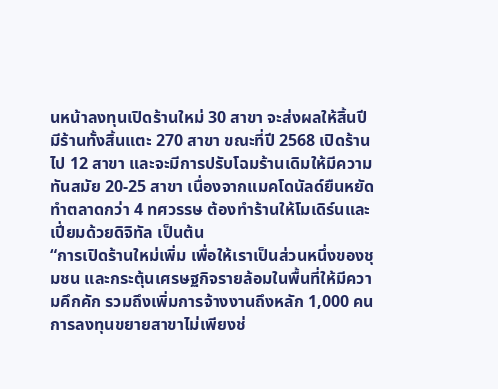นหน้าลงทุนเปิดร้านใหม่ 30 สาขา จะส่งผลให้สิ้นปีมีร้านทั้งสิ้นแตะ 270 สาขา ขณะที่ปี 2568 เปิดร้านไป 12 สาขา และจะมีการปรับโฉมร้านเดิมให้มีความทันสมัย 20-25 สาขา เนื่องจากแมคโดนัลด์ยืนหยัดทำตลาดกว่า 4 ทศวรรษ ต้องทำร้านให้โมเดิร์นและเปี่ยมด้วยดิจิทัล เป็นต้น
“การเปิดร้านใหม่เพิ่ม เพื่อให้เราเป็นส่วนหนึ่งของชุมชน และกระตุ้นเศรษฐกิจรายล้อมในพื้นที่ให้มีความคึกคัก รวมถึงเพิ่มการจ้างงานถึงหลัก 1,000 คน การลงทุนขยายสาขาไม่เพียงช่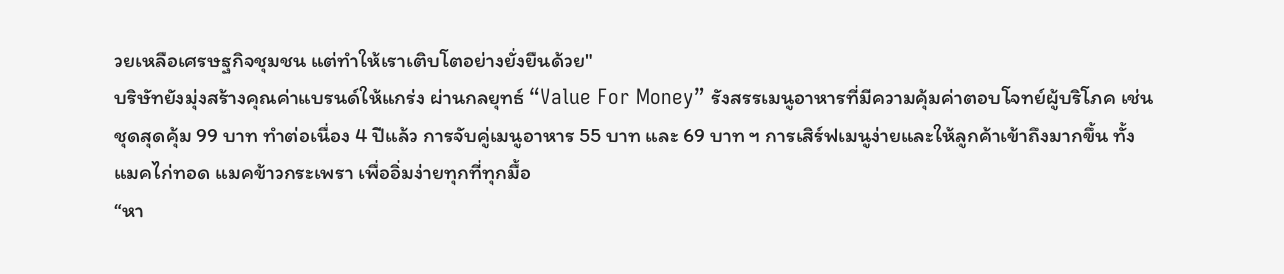วยเหลือเศรษฐกิจชุมชน แต่ทำให้เราเติบโตอย่างยั่งยืนด้วย"
บริษัทยังมุ่งสร้างคุณค่าแบรนด์ให้แกร่ง ผ่านกลยุทธ์ “Value For Money” รังสรรเมนูอาหารที่มีความคุ้มค่าตอบโจทย์ผู้บริโภค เช่น ชุดสุดคุ้ม 99 บาท ทำต่อเนื่อง 4 ปีแล้ว การจับคู่เมนูอาหาร 55 บาท และ 69 บาท ฯ การเสิร์ฟเมนูง่ายและให้ลูกค้าเข้าถึงมากขึ้น ทั้งแมคไก่ทอด แมคข้าวกระเพรา เพื่ออิ่มง่ายทุกที่ทุกมื้อ
“หา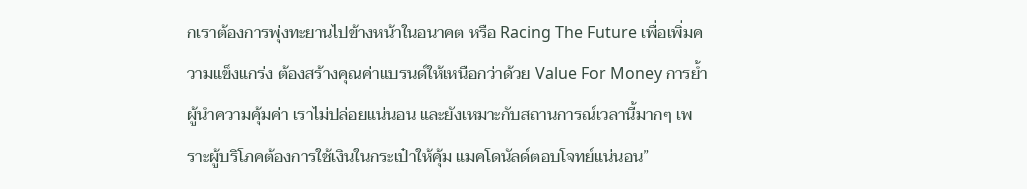กเราต้องการพุ่งทะยานไปข้างหน้าในอนาคต หรือ Racing The Future เพื่อเพิ่มความแข็งแกร่ง ต้องสร้างคุณค่าแบรนด์ให้เหนือกว่าด้วย Value For Money การย้ำผู้นำความคุ้มค่า เราไม่ปล่อยแน่นอน และยังเหมาะกับสถานการณ์เวลานี้มากๆ เพราะผู้บริโภคต้องการใช้เงินในกระเป๋าให้คุ้ม แมคโดนัลด์ตอบโจทย์แน่นอน”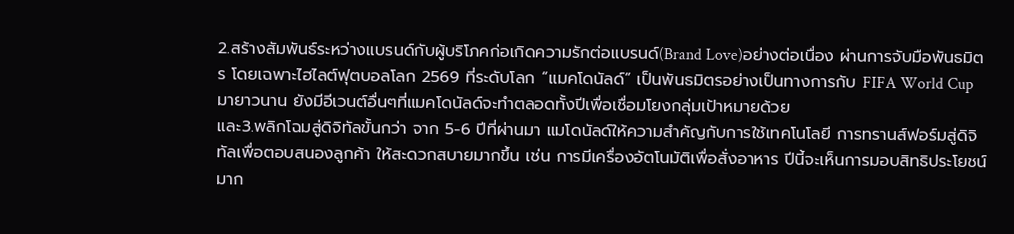2.สร้างสัมพันธ์ระหว่างแบรนด์กับผู้บริโภคก่อเกิดความรักต่อแบรนด์(Brand Love)อย่างต่อเนื่อง ผ่านการจับมือพันธมิตร โดยเฉพาะไฮไลต์ฟุตบอลโลก 2569 ที่ระดับโลก “แมคโดนัลด์” เป็นพันธมิตรอย่างเป็นทางการกับ FIFA World Cup มายาวนาน ยังมีอีเวนต์อื่นๆที่แมคโดนัลด์จะทำตลอดทั้งปีเพื่อเชื่อมโยงกลุ่มเป้าหมายด้วย
และ3.พลิกโฉมสู่ดิจิทัลขั้นกว่า จาก 5-6 ปีที่ผ่านมา แมโดนัลด์ให้ความสำคัญกับการใช้เทคโนโลยี การทรานส์ฟอร์มสู่ดิจิทัลเพื่อตอบสนองลูกค้า ให้สะดวกสบายมากขึ้น เช่น การมีเครื่องอัตโนมัติเพื่อสั่งอาหาร ปีนี้จะเห็นการมอบสิทธิประโยชน์มาก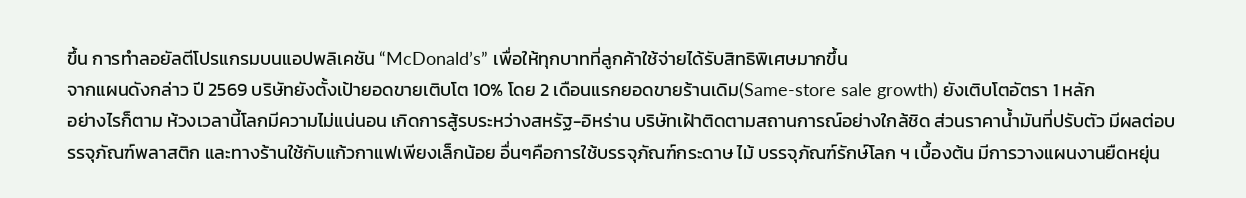ขึ้น การทำลอยัลตีโปรแกรมบนแอปพลิเคชัน “McDonald’s” เพื่อให้ทุกบาทที่ลูกค้าใช้จ่ายได้รับสิทธิพิเศษมากขึ้น
จากแผนดังกล่าว ปี 2569 บริษัทยังตั้งเป้ายอดขายเติบโต 10% โดย 2 เดือนแรกยอดขายร้านเดิม(Same-store sale growth) ยังเติบโตอัตรา 1 หลัก
อย่างไรก็ตาม ห้วงเวลานี้โลกมีความไม่แน่นอน เกิดการสู้รบระหว่างสหรัฐ-อิหร่าน บริษัทเฝ้าติดตามสถานการณ์อย่างใกล้ชิด ส่วนราคาน้ำมันที่ปรับตัว มีผลต่อบรรจุภัณฑ์พลาสติก และทางร้านใช้กับแก้วกาแฟเพียงเล็กน้อย อื่นๆคือการใช้บรรจุภัณฑ์กระดาษ ไม้ บรรจุภัณฑ์รักษ์โลก ฯ เบื้องต้น มีการวางแผนงานยืดหยุ่น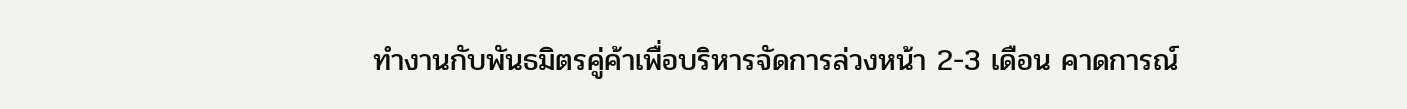ทำงานกับพันธมิตรคู่ค้าเพื่อบริหารจัดการล่วงหน้า 2-3 เดือน คาดการณ์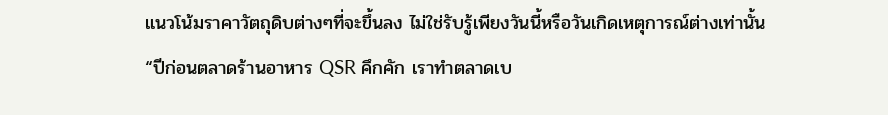แนวโน้มราคาวัตถุดิบต่างๆที่จะขึ้นลง ไม่ใช่รับรู้เพียงวันนี้หรือวันเกิดเหตุการณ์ต่างเท่านั้น
“ปีก่อนตลาดร้านอาหาร QSR คึกคัก เราทำตลาดเบ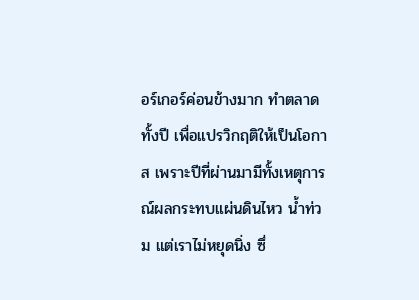อร์เกอร์ค่อนข้างมาก ทำตลาดทั้งปี เพื่อแปรวิกฤติให้เป็นโอกาส เพราะปีที่ผ่านมามีทั้งเหตุการณ์ผลกระทบแผ่นดินไหว น้ำท่วม แต่เราไม่หยุดนิ่ง ซึ่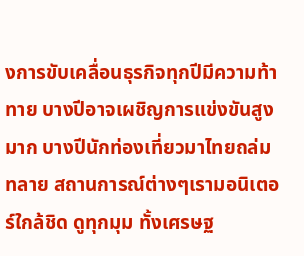งการขับเคลื่อนธุรกิจทุกปีมีความท้าทาย บางปีอาจเผชิญการแข่งขันสูงมาก บางปีนักท่องเที่ยวมาไทยถล่มทลาย สถานการณ์ต่างๆเรามอนิเตอร์ใกล้ชิด ดูทุกมุม ทั้งเศรษฐ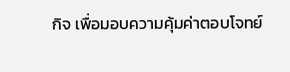กิจ เพื่อมอบความคุ้มค่าตอบโจทย์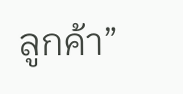ลูกค้า”